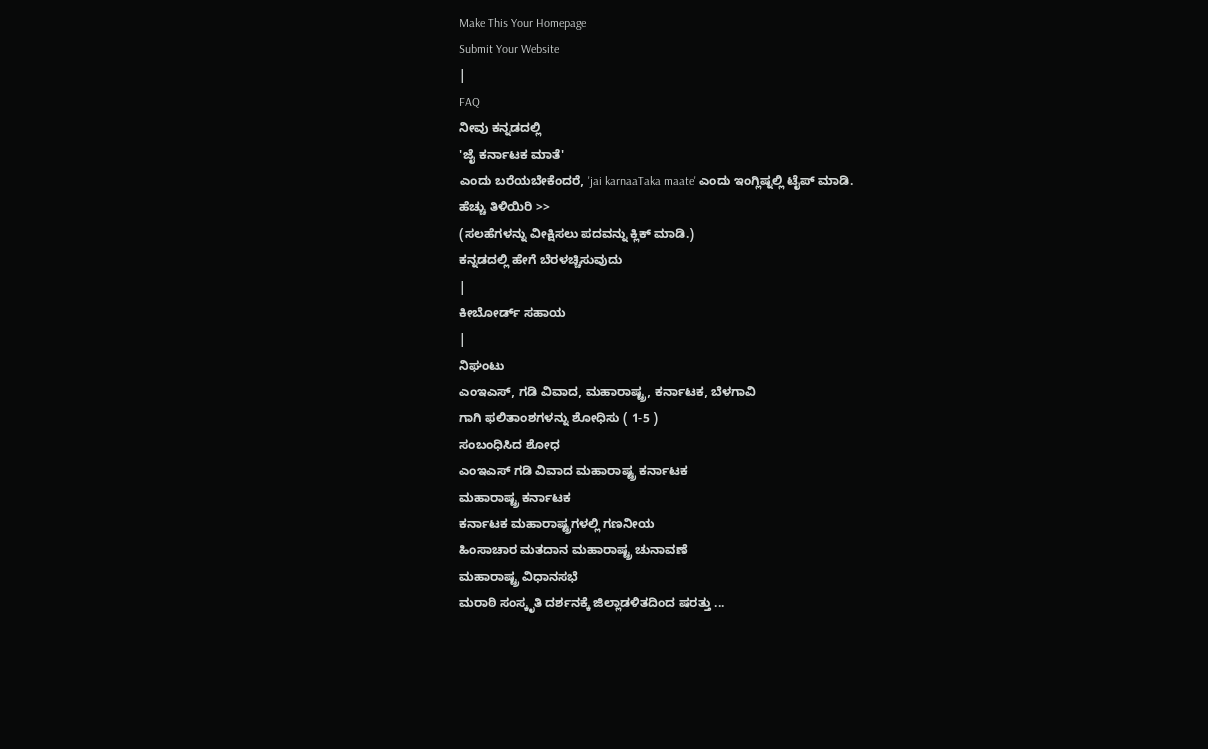Make This Your Homepage
Submit Your Website
|
FAQ
ನೀವು ಕನ್ನಡದಲ್ಲಿ
'ಜೈ ಕರ್ನಾಟಕ ಮಾತೆ'
ಎಂದು ಬರೆಯಬೇಕೆಂದರೆ, 'jai karnaaTaka maate' ಎಂದು ಇಂಗ್ಲಿಷ್ನಲ್ಲಿ ಟೈಪ್ ಮಾಡಿ.
ಹೆಚ್ಚು ತಿಳಿಯಿರಿ >>
(ಸಲಹೆಗಳನ್ನು ವೀಕ್ಷಿಸಲು ಪದವನ್ನು ಕ್ಲಿಕ್ ಮಾಡಿ.)
ಕನ್ನಡದಲ್ಲಿ ಹೇಗೆ ಬೆರಳಚ್ಚಿಸುವುದು
|
ಕೀಬೋರ್ಡ್ ಸಹಾಯ
|
ನಿಘಂಟು
ಎಂಇಎಸ್, ಗಡಿ ವಿವಾದ, ಮಹಾರಾಷ್ಟ್ರ, ಕರ್ನಾಟಕ, ಬೆಳಗಾವಿ
ಗಾಗಿ ಫಲಿತಾಂಶಗಳನ್ನು ಶೋಧಿಸು ( 1-5 )
ಸಂಬಂಧಿಸಿದ ಶೋಧ
ಎಂಇಎಸ್ ಗಡಿ ವಿವಾದ ಮಹಾರಾಷ್ಟ್ರ ಕರ್ನಾಟಕ
ಮಹಾರಾಷ್ಟ್ರ ಕರ್ನಾಟಕ
ಕರ್ನಾಟಕ ಮಹಾರಾಷ್ಟ್ರಗಳಲ್ಲಿ ಗಣನೀಯ
ಹಿಂಸಾಚಾರ ಮತದಾನ ಮಹಾರಾಷ್ಟ್ರ ಚುನಾವಣೆ
ಮಹಾರಾಷ್ಟ್ರ ವಿಧಾನಸಭೆ
ಮರಾಠಿ ಸಂಸ್ಕೃತಿ ದರ್ಶನಕ್ಕೆ ಜಿಲ್ಲಾಡಳಿತದಿಂದ ಷರತ್ತು ...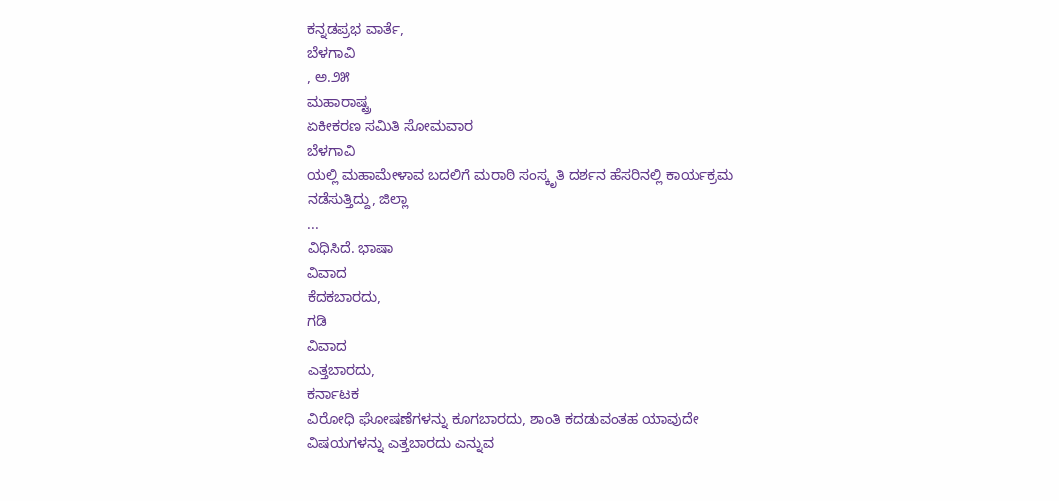ಕನ್ನಡಪ್ರಭ ವಾರ್ತೆ,
ಬೆಳಗಾವಿ
, ಅ.೨೫
ಮಹಾರಾಷ್ಟ್ರ
ಏಕೀಕರಣ ಸಮಿತಿ ಸೋಮವಾರ
ಬೆಳಗಾವಿ
ಯಲ್ಲಿ ಮಹಾಮೇಳಾವ ಬದಲಿಗೆ ಮರಾಠಿ ಸಂಸ್ಕೃತಿ ದರ್ಶನ ಹೆಸರಿನಲ್ಲಿ ಕಾರ್ಯಕ್ರಮ ನಡೆಸುತ್ತಿದ್ದು, ಜಿಲ್ಲಾ
...
ವಿಧಿಸಿದೆ. ಭಾಷಾ
ವಿವಾದ
ಕೆದಕಬಾರದು,
ಗಡಿ
ವಿವಾದ
ಎತ್ತಬಾರದು,
ಕರ್ನಾಟಕ
ವಿರೋಧಿ ಘೋಷಣೆಗಳನ್ನು ಕೂಗಬಾರದು, ಶಾಂತಿ ಕದಡುವಂತಹ ಯಾವುದೇ ವಿಷಯಗಳನ್ನು ಎತ್ತಬಾರದು ಎನ್ನುವ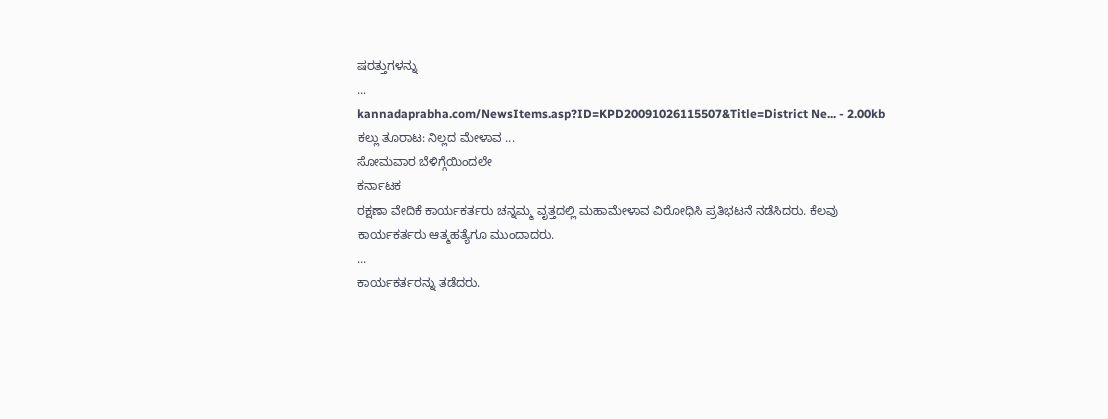ಷರತ್ತುಗಳನ್ನು
...
kannadaprabha.com/NewsItems.asp?ID=KPD20091026115507&Title=District Ne... - 2.00kb
ಕಲ್ಲು ತೂರಾಟ: ನಿಲ್ಲದ ಮೇಳಾವ ...
ಸೋಮವಾರ ಬೆಳಿಗ್ಗೆಯಿಂದಲೇ
ಕರ್ನಾಟಕ
ರಕ್ಷಣಾ ವೇದಿಕೆ ಕಾರ್ಯಕರ್ತರು ಚನ್ನಮ್ಮ ವೃತ್ತದಲ್ಲಿ ಮಹಾಮೇಳಾವ ವಿರೋಧಿಸಿ ಪ್ರತಿಭಟನೆ ನಡೆಸಿದರು. ಕೆಲವು ಕಾರ್ಯಕರ್ತರು ಆತ್ಮಹತ್ಯೆಗೂ ಮುಂದಾದರು.
...
ಕಾರ್ಯಕರ್ತರನ್ನು ತಡೆದರು.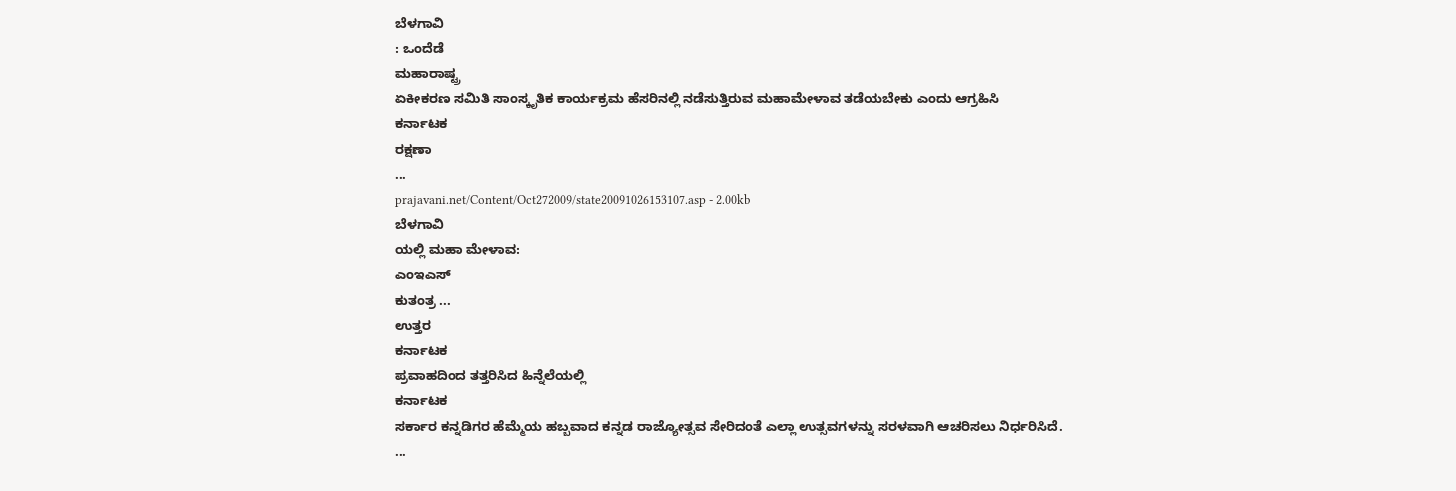ಬೆಳಗಾವಿ
: ಒಂದೆಡೆ
ಮಹಾರಾಷ್ಟ್ರ
ಏಕೀಕರಣ ಸಮಿತಿ ಸಾಂಸ್ಕೃತಿಕ ಕಾರ್ಯಕ್ರಮ ಹೆಸರಿನಲ್ಲಿ ನಡೆಸುತ್ತಿರುವ ಮಹಾಮೇಳಾವ ತಡೆಯಬೇಕು ಎಂದು ಆಗ್ರಹಿಸಿ
ಕರ್ನಾಟಕ
ರಕ್ಷಣಾ
...
prajavani.net/Content/Oct272009/state20091026153107.asp - 2.00kb
ಬೆಳಗಾವಿ
ಯಲ್ಲಿ ಮಹಾ ಮೇಳಾವ:
ಎಂಇಎಸ್
ಕುತಂತ್ರ ...
ಉತ್ತರ
ಕರ್ನಾಟಕ
ಪ್ರವಾಹದಿಂದ ತತ್ತರಿಸಿದ ಹಿನ್ನೆಲೆಯಲ್ಲಿ
ಕರ್ನಾಟಕ
ಸರ್ಕಾರ ಕನ್ನಡಿಗರ ಹೆಮ್ಮೆಯ ಹಬ್ಬವಾದ ಕನ್ನಡ ರಾಜ್ಯೋತ್ಸವ ಸೇರಿದಂತೆ ಎಲ್ಲಾ ಉತ್ಸವಗಳನ್ನು ಸರಳವಾಗಿ ಆಚರಿಸಲು ನಿರ್ಧರಿಸಿದೆ.
...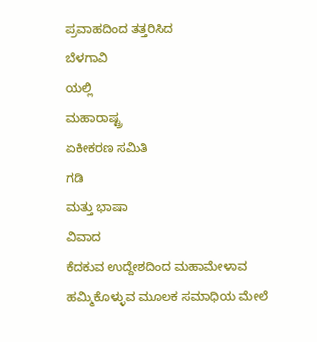ಪ್ರವಾಹದಿಂದ ತತ್ತರಿಸಿದ
ಬೆಳಗಾವಿ
ಯಲ್ಲಿ
ಮಹಾರಾಷ್ಟ್ರ
ಏಕೀಕರಣ ಸಮಿತಿ
ಗಡಿ
ಮತ್ತು ಭಾಷಾ
ವಿವಾದ
ಕೆದಕುವ ಉದ್ದೇಶದಿಂದ ಮಹಾಮೇಳಾವ ಹಮ್ಮಿಕೊಳ್ಳುವ ಮೂಲಕ ಸಮಾಧಿಯ ಮೇಲೆ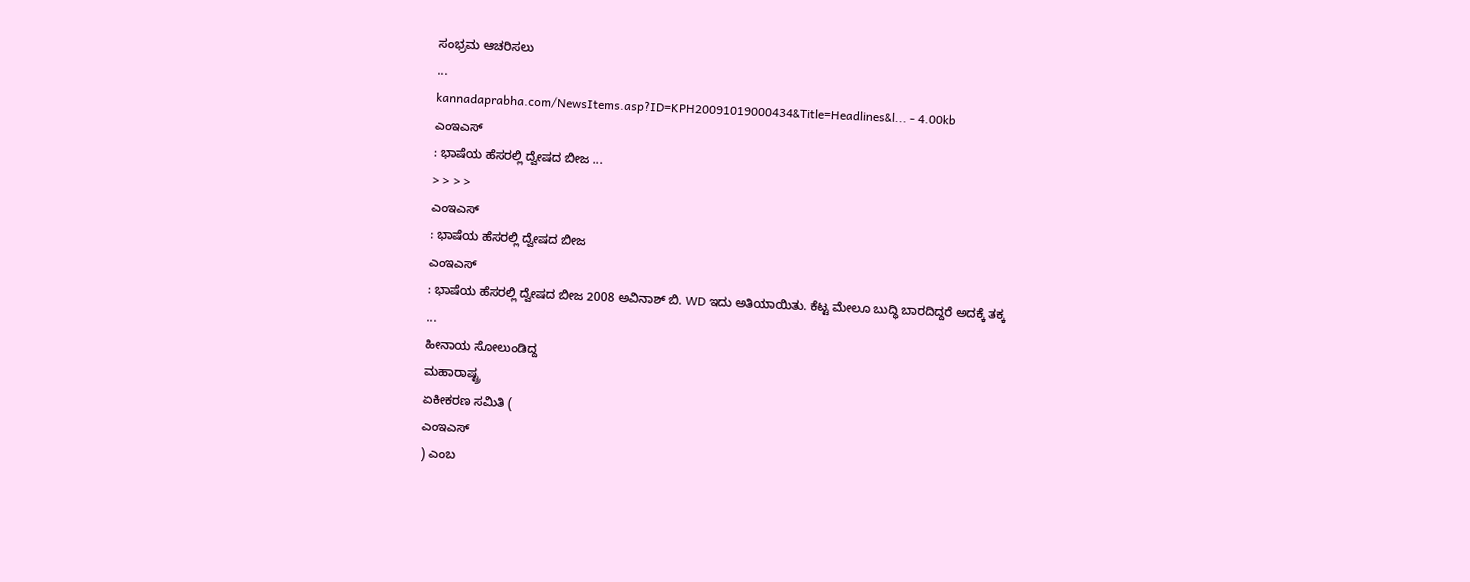ಸಂಭ್ರಮ ಆಚರಿಸಲು
...
kannadaprabha.com/NewsItems.asp?ID=KPH20091019000434&Title=Headlines&l... - 4.00kb
ಎಂಇಎಸ್
: ಭಾಷೆಯ ಹೆಸರಲ್ಲಿ ದ್ವೇಷದ ಬೀಜ ...
> > > >
ಎಂಇಎಸ್
: ಭಾಷೆಯ ಹೆಸರಲ್ಲಿ ದ್ವೇಷದ ಬೀಜ
ಎಂಇಎಸ್
: ಭಾಷೆಯ ಹೆಸರಲ್ಲಿ ದ್ವೇಷದ ಬೀಜ 2008 ಅವಿನಾಶ್ ಬಿ. WD ಇದು ಅತಿಯಾಯಿತು. ಕೆಟ್ಟ ಮೇಲೂ ಬುದ್ಧಿ ಬಾರದಿದ್ದರೆ ಅದಕ್ಕೆ ತಕ್ಕ
...
ಹೀನಾಯ ಸೋಲುಂಡಿದ್ದ
ಮಹಾರಾಷ್ಟ್ರ
ಏಕೀಕರಣ ಸಮಿತಿ (
ಎಂಇಎಸ್
) ಎಂಬ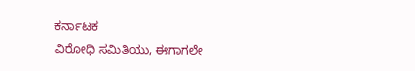ಕರ್ನಾಟಕ
ವಿರೋಧಿ ಸಮಿತಿಯು, ಈಗಾಗಲೇ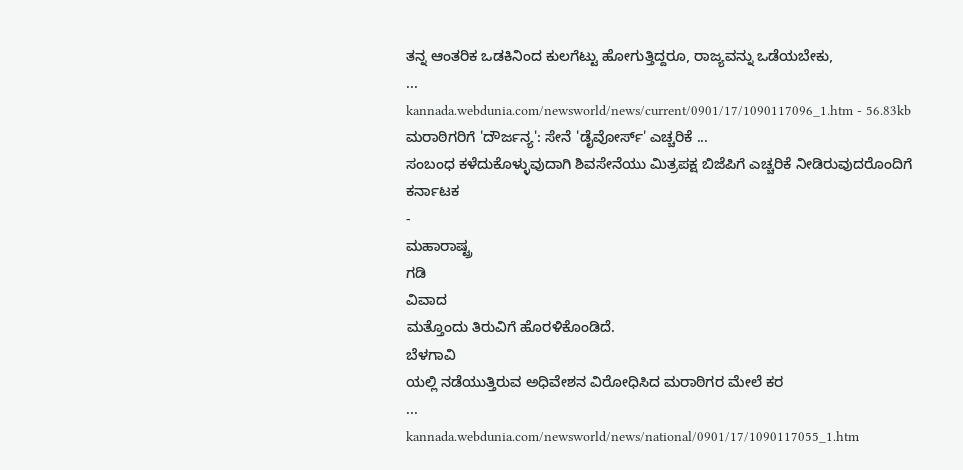ತನ್ನ ಆಂತರಿಕ ಒಡಕಿನಿಂದ ಕುಲಗೆಟ್ಟು ಹೋಗುತ್ತಿದ್ದರೂ, ರಾಜ್ಯವನ್ನು ಒಡೆಯಬೇಕು,
...
kannada.webdunia.com/newsworld/news/current/0901/17/1090117096_1.htm - 56.83kb
ಮರಾಠಿಗರಿಗೆ 'ದೌರ್ಜನ್ಯ': ಸೇನೆ 'ಡೈವೋರ್ಸ್' ಎಚ್ಚರಿಕೆ ...
ಸಂಬಂಧ ಕಳೆದುಕೊಳ್ಳುವುದಾಗಿ ಶಿವಸೇನೆಯು ಮಿತ್ರಪಕ್ಷ ಬಿಜೆಪಿಗೆ ಎಚ್ಚರಿಕೆ ನೀಡಿರುವುದರೊಂದಿಗೆ
ಕರ್ನಾಟಕ
-
ಮಹಾರಾಷ್ಟ್ರ
ಗಡಿ
ವಿವಾದ
ಮತ್ತೊಂದು ತಿರುವಿಗೆ ಹೊರಳಿಕೊಂಡಿದೆ.
ಬೆಳಗಾವಿ
ಯಲ್ಲಿ ನಡೆಯುತ್ತಿರುವ ಅಧಿವೇಶನ ವಿರೋಧಿಸಿದ ಮರಾಠಿಗರ ಮೇಲೆ ಕರ
...
kannada.webdunia.com/newsworld/news/national/0901/17/1090117055_1.htm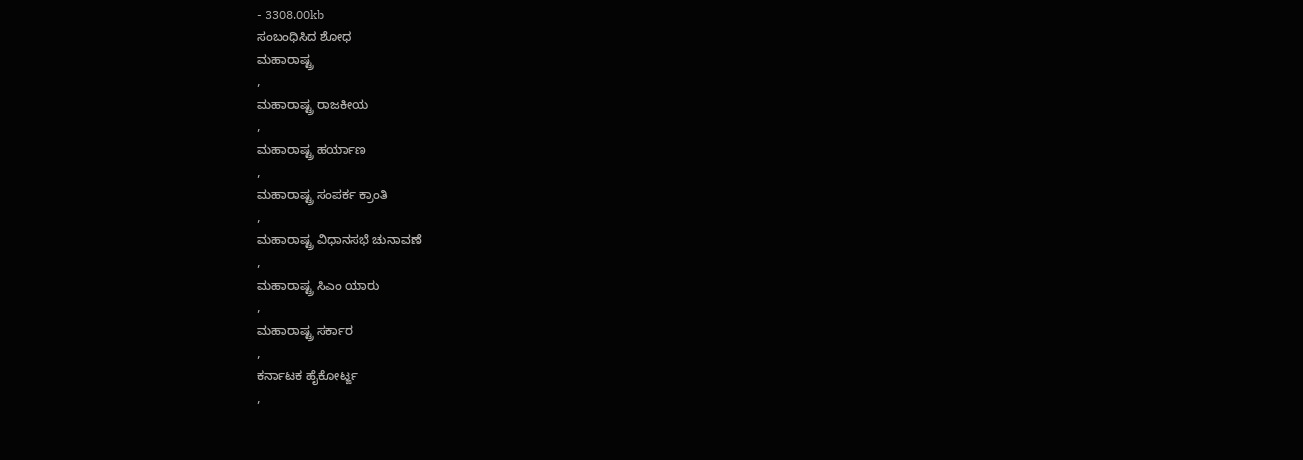- 3308.00kb
ಸಂಬಂಧಿಸಿದ ಶೋಧ
ಮಹಾರಾಷ್ಟ್ರ
,
ಮಹಾರಾಷ್ಟ್ರ ರಾಜಕೀಯ
,
ಮಹಾರಾಷ್ಟ್ರ ಹರ್ಯಾಣ
,
ಮಹಾರಾಷ್ಟ್ರ ಸಂಪರ್ಕ ಕ್ರಾಂತಿ
,
ಮಹಾರಾಷ್ಟ್ರ ವಿಧಾನಸಭೆ ಚುನಾವಣೆ
,
ಮಹಾರಾಷ್ಟ್ರ ಸಿಎಂ ಯಾರು
,
ಮಹಾರಾಷ್ಟ್ರ ಸರ್ಕಾರ
,
ಕರ್ನಾಟಕ ಹೈಕೋರ್ಟ್ಙ
,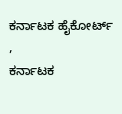ಕರ್ನಾಟಕ ಹೈಕೋರ್ಟ್
,
ಕರ್ನಾಟಕ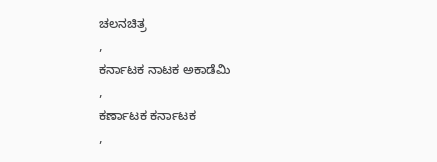ಚಲನಚಿತ್ರ
,
ಕರ್ನಾಟಕ ನಾಟಕ ಅಕಾಡೆಮಿ
,
ಕರ್ಣಾಟಕ ಕರ್ನಾಟಕ
,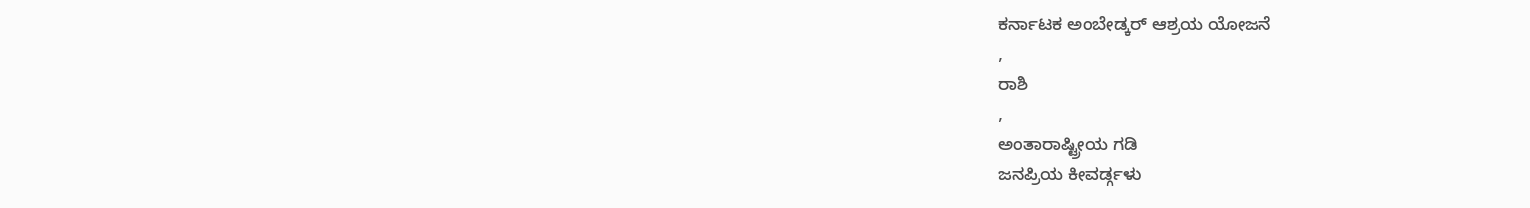ಕರ್ನಾಟಕ ಅಂಬೇಡ್ಕರ್ ಆಶ್ರಯ ಯೋಜನೆ
,
ರಾಶಿ
,
ಅಂತಾರಾಷ್ಟ್ರೀಯ ಗಡಿ
ಜನಪ್ರಿಯ ಕೀವರ್ಡ್ಗಳು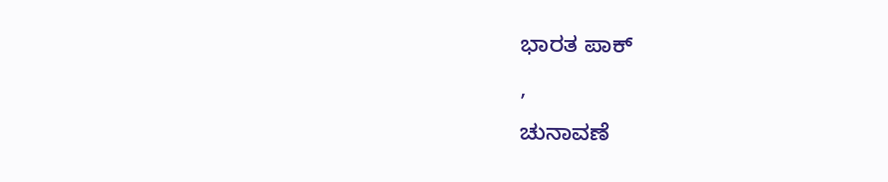ಭಾರತ ಪಾಕ್
,
ಚುನಾವಣೆ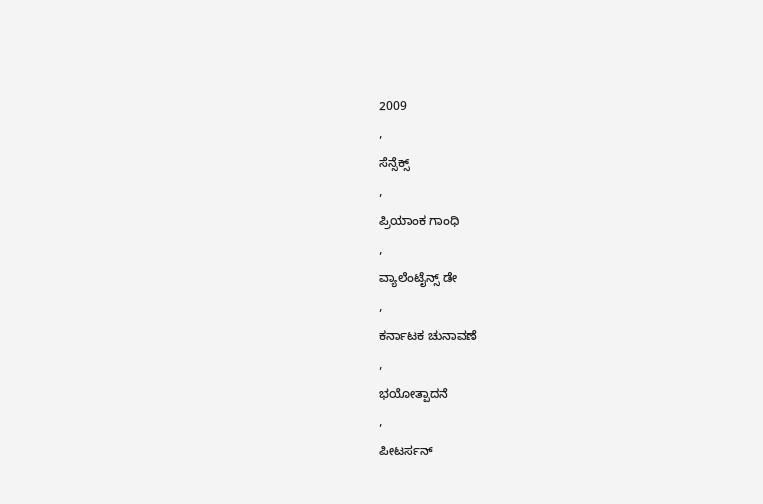2009
,
ಸೆನ್ಸೆಕ್ಸ್
,
ಪ್ರಿಯಾಂಕ ಗಾಂಧಿ
,
ವ್ಯಾಲೆಂಟೈನ್ಸ್ ಡೇ
,
ಕರ್ನಾಟಕ ಚುನಾವಣೆ
,
ಭಯೋತ್ಪಾದನೆ
,
ಪೀಟರ್ಸನ್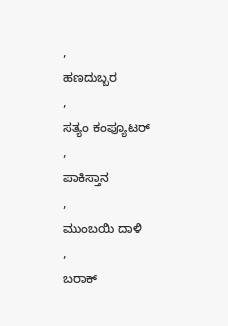,
ಹಣದುಬ್ಬರ
,
ಸತ್ಯಂ ಕಂಪ್ಯೂಟರ್
,
ಪಾಕಿಸ್ತಾನ
,
ಮುಂಬಯಿ ದಾಳಿ
,
ಬರಾಕ್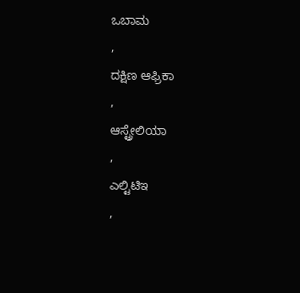ಒಬಾಮ
,
ದಕ್ಷಿಣ ಆಫ್ರಿಕಾ
,
ಆಸ್ಟ್ರೇಲಿಯಾ
,
ಎಲ್ಟಿಟಿಇ
,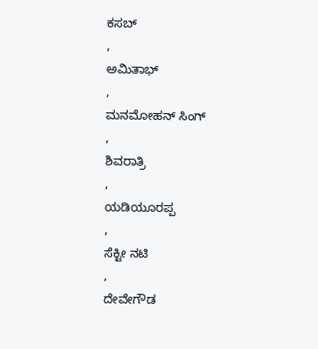ಕಸಬ್
,
ಅಮಿತಾಭ್
,
ಮನಮೋಹನ್ ಸಿಂಗ್
,
ಶಿವರಾತ್ರಿ
,
ಯಡಿಯೂರಪ್ಪ
,
ಸೆಕ್ಟೀ ನಟಿ
,
ದೇವೇಗೌಡ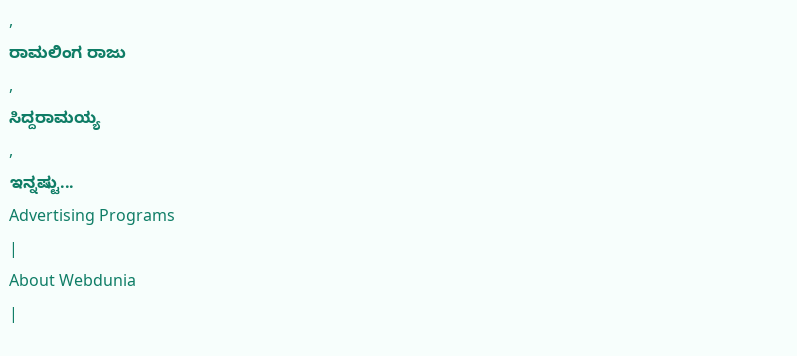,
ರಾಮಲಿಂಗ ರಾಜು
,
ಸಿದ್ದರಾಮಯ್ಯ
,
ಇನ್ನಷ್ಟು...
Advertising Programs
|
About Webdunia
|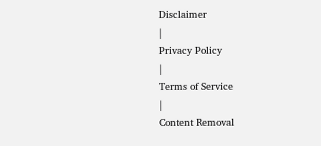Disclaimer
|
Privacy Policy
|
Terms of Service
|
Content Removal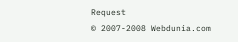Request
© 2007-2008 Webdunia.com